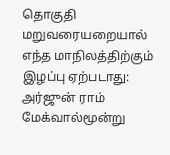தொகுதி மறுவரையறையால் எந்த மாநிலத்திற்கும் இழப்பு ஏற்படாது: அர்ஜுன் ராம் மேக்வால்மூன்று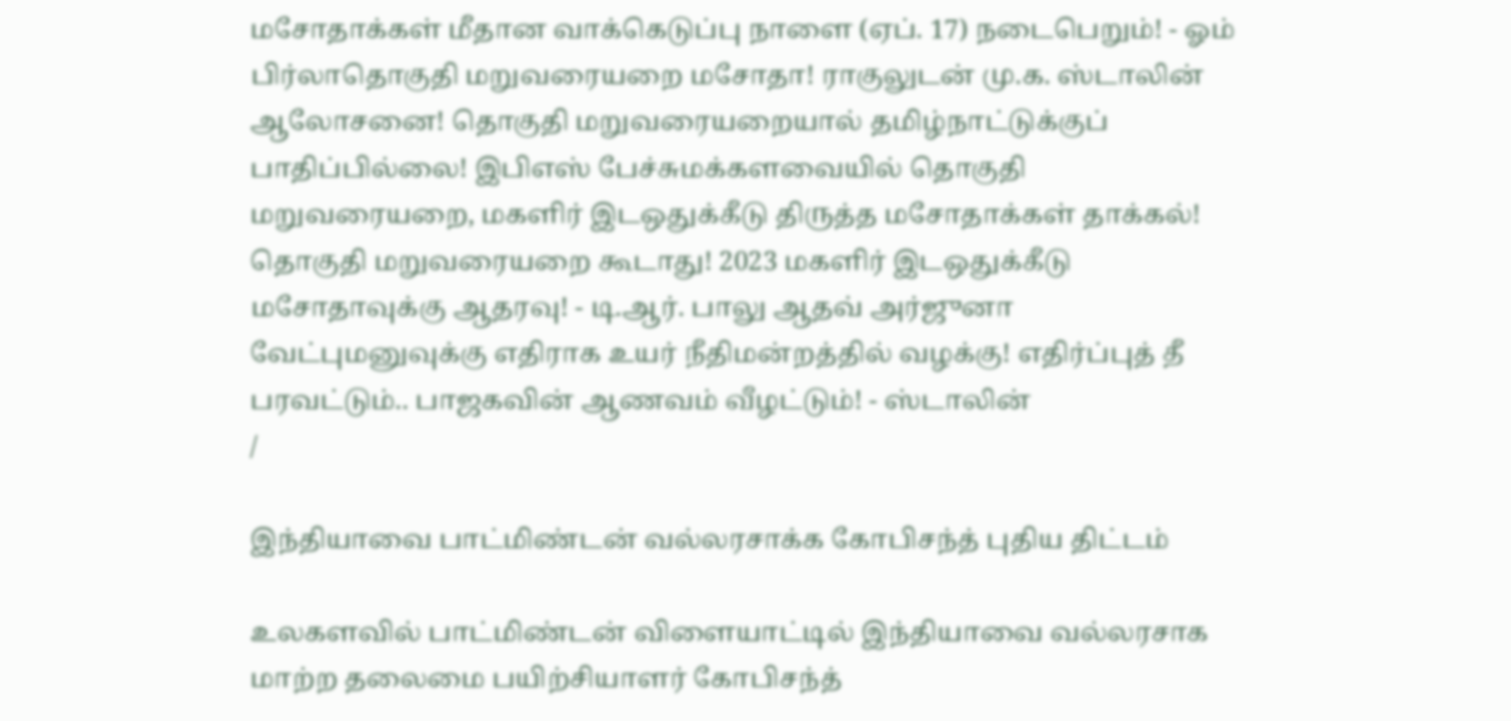மசோதாக்கள் மீதான வாக்கெடுப்பு நாளை (ஏப். 17) நடைபெறும்! - ஓம் பிர்லாதொகுதி மறுவரையறை மசோதா! ராகுலுடன் மு.க. ஸ்டாலின் ஆலோசனை! தொகுதி மறுவரையறையால் தமிழ்நாட்டுக்குப் பாதிப்பில்லை! இபிஎஸ் பேச்சுமக்களவையில் தொகுதி மறுவரையறை, மகளிர் இடஒதுக்கீடு திருத்த மசோதாக்கள் தாக்கல்! தொகுதி மறுவரையறை கூடாது! 2023 மகளிர் இடஒதுக்கீடு மசோதாவுக்கு ஆதரவு! - டி.ஆர். பாலு ஆதவ் அர்ஜுனா வேட்புமனுவுக்கு எதிராக உயர் நீதிமன்றத்தில் வழக்கு! எதிர்ப்புத் தீ பரவட்டும்.. பாஜகவின் ஆணவம் வீழட்டும்! - ஸ்டாலின்
/

இந்தியாவை பாட்மிண்டன் வல்லரசாக்க கோபிசந்த் புதிய திட்டம்

உலகளவில் பாட்மிண்டன் விளையாட்டில் இந்தியாவை வல்லரசாக மாற்ற தலைமை பயிற்சியாளர் கோபிசந்த்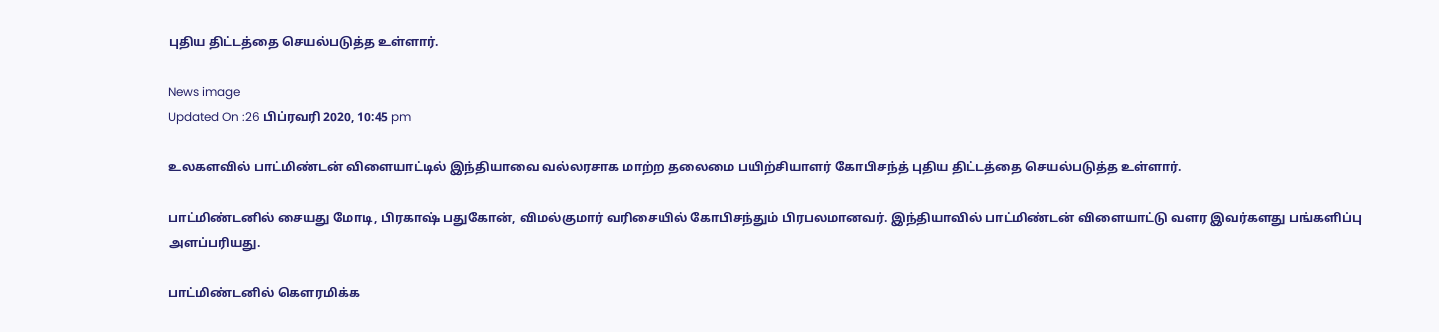புதிய திட்டத்தை செயல்படுத்த உள்ளார்.

News image
Updated On :26 பிப்ரவரி 2020, 10:45 pm

உலகளவில் பாட்மிண்டன் விளையாட்டில் இந்தியாவை வல்லரசாக மாற்ற தலைமை பயிற்சியாளர் கோபிசந்த் புதிய திட்டத்தை செயல்படுத்த உள்ளார்.

பாட்மிண்டனில் சையது மோடி, பிரகாஷ் பதுகோன், விமல்குமார் வரிசையில் கோபிசந்தும் பிரபலமானவர். இந்தியாவில் பாட்மிண்டன் விளையாட்டு வளர இவர்களது பங்களிப்பு அளப்பரியது.

பாட்மிண்டனில் கௌரமிக்க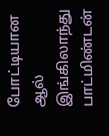போட்டியான ஆல் இங்கிலாந்து பாட்மிண்டன்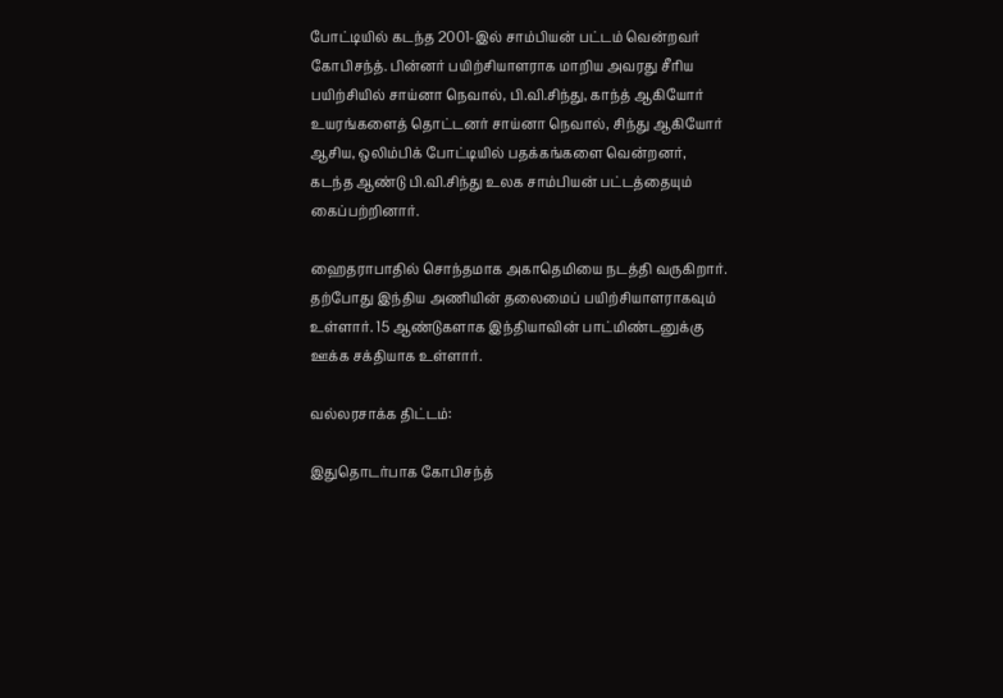போட்டியில் கடந்த 2001-இல் சாம்பியன் பட்டம் வென்றவர் கோபிசந்த். பின்னர் பயிற்சியாளராக மாறிய அவரது சீரிய பயிற்சியில் சாய்னா நெவால், பி.வி.சிந்து, காந்த் ஆகியோர் உயரங்களைத் தொட்டனர் சாய்னா நெவால், சிந்து ஆகியோர் ஆசிய, ஒலிம்பிக் போட்டியில் பதக்கங்களை வென்றனர், கடந்த ஆண்டு பி.வி.சிந்து உலக சாம்பியன் பட்டத்தையும் கைப்பற்றினார்.

ஹைதராபாதில் சொந்தமாக அகாதெமியை நடத்தி வருகிறார். தற்போது இந்திய அணியின் தலைமைப் பயிற்சியாளராகவும் உள்ளார். 15 ஆண்டுகளாக இந்தியாவின் பாட்மிண்டனுக்கு ஊக்க சக்தியாக உள்ளார்.

வல்லரசாக்க திட்டம்:

இதுதொடர்பாக கோபிசந்த்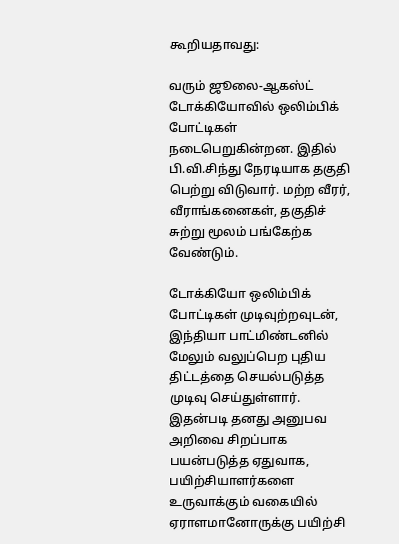கூறியதாவது:

வரும் ஜூலை-ஆகஸ்ட் டோக்கியோவில் ஒலிம்பிக் போட்டிகள் நடைபெறுகின்றன. இதில் பி.வி.சிந்து நேரடியாக தகுதி பெற்று விடுவார். மற்ற வீரர், வீராங்கனைகள், தகுதிச் சுற்று மூலம் பங்கேற்க வேண்டும்.

டோக்கியோ ஒலிம்பிக் போட்டிகள் முடிவுற்றவுடன், இந்தியா பாட்மிண்டனில் மேலும் வலுப்பெற புதிய திட்டத்தை செயல்படுத்த முடிவு செய்துள்ளார். இதன்படி தனது அனுபவ அறிவை சிறப்பாக பயன்படுத்த ஏதுவாக, பயிற்சியாளர்களை உருவாக்கும் வகையில் ஏராளமானோருக்கு பயிற்சி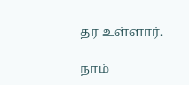தர உள்ளார்.

நாம்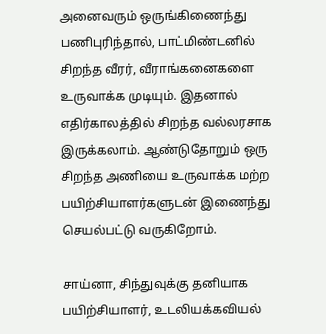அனைவரும் ஒருங்கிணைந்து பணிபுரிந்தால், பாட்மிண்டனில் சிறந்த வீரர், வீராங்கனைகளை உருவாக்க முடியும். இதனால் எதிர்காலத்தில் சிறந்த வல்லரசாக இருக்கலாம். ஆண்டுதோறும் ஒரு சிறந்த அணியை உருவாக்க மற்ற பயிற்சியாளர்களுடன் இணைந்து செயல்பட்டு வருகிறோம்.

சாய்னா, சிந்துவுக்கு தனியாக பயிற்சியாளர், உடலியக்கவியல்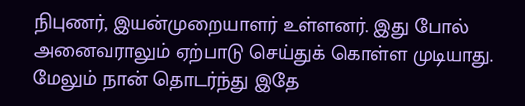நிபுணர், இயன்முறையாளர் உள்ளனர். இது போல் அனைவராலும் ஏற்பாடு செய்துக் கொள்ள முடியாது. மேலும் நான் தொடர்ந்து இதே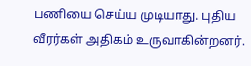பணியை செய்ய முடியாது. புதிய வீரர்கள் அதிகம் உருவாகின்றனர்.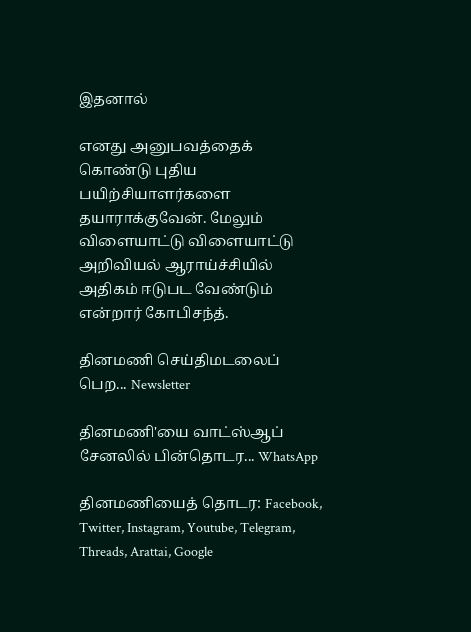இதனால்

எனது அனுபவத்தைக் கொண்டு புதிய பயிற்சியாளர்களை தயாராக்குவேன். மேலும் விளையாட்டு விளையாட்டு அறிவியல் ஆராய்ச்சியில் அதிகம் ஈடுபட வேண்டும் என்றார் கோபிசந்த்.

தினமணி செய்திமடலைப் பெற... Newsletter

தினமணி'யை வாட்ஸ்ஆப் சேனலில் பின்தொடர... WhatsApp

தினமணியைத் தொடர: Facebook, Twitter, Instagram, Youtube, Telegram, Threads, Arattai, Google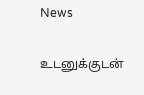News

உடனுக்குடன்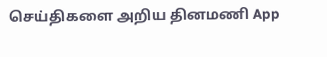செய்திகளை அறிய தினமணி App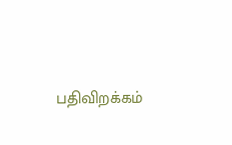பதிவிறக்கம்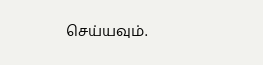செய்யவும்.